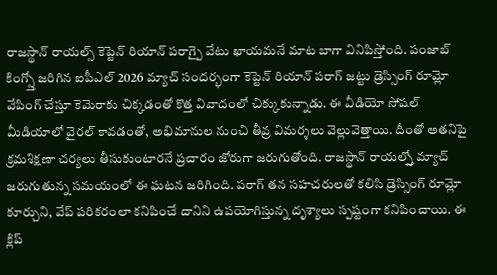రాజస్థాన్ రాయల్స్ కెప్టెన్ రియాన్ పరాగ్పై వేటు ఖాయమనే మాట బాగా వినిపిస్తోంది. పంజాబ్ కింగ్స్తో జరిగిన ఐపీఎల్ 2026 మ్యాచ్ సందర్భంగా కెప్టెన్ రియాన్ పరాగ్ జట్టు డ్రెస్సింగ్ రూమ్లో వేపింగ్ చేస్తూ కెమెరాకు చిక్కడంతో కొత్త వివాదంలో చిక్కుకున్నాడు. ఈ వీడియో సోషల్ మీడియాలో వైరల్ కావడంతో, అభిమానుల నుంచి తీవ్ర విమర్శలు వెల్లువెత్తాయి. దీంతో అతనిపై క్రమశిక్షణా చర్యలు తీసుకుంటారనే ప్రచారం జోరుగా జరుగుతోంది. రాజస్థాన్ రాయల్స్తో మ్యాచ్ జరుగుతున్న సమయంలో ఈ ఘటన జరిగింది. పరాగ్ తన సహచరులతో కలిసి డ్రెస్సింగ్ రూమ్లో కూర్చుని, వేప్ పరికరంలా కనిపించే దానిని ఉపయోగిస్తున్న దృశ్యాలు స్పష్టంగా కనిపించాయి. ఈ క్లిప్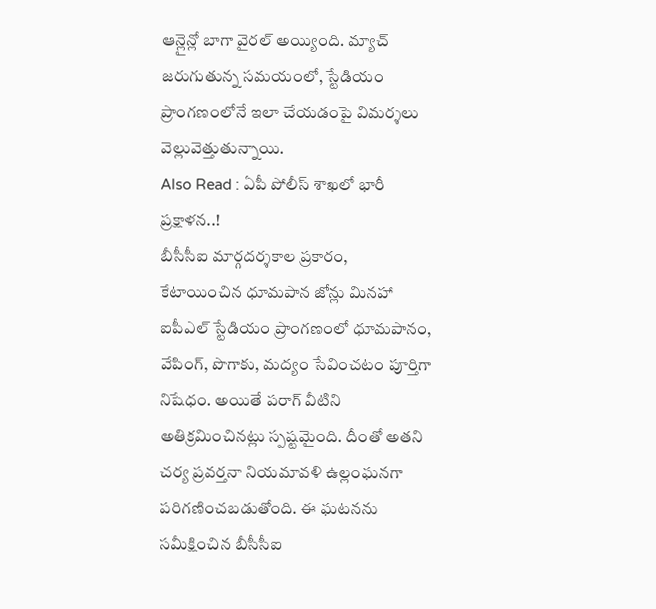ఆన్లైన్లో బాగా వైరల్ అయ్యింది. మ్యాచ్ జరుగుతున్న సమయంలో, స్టేడియం ప్రాంగణంలోనే ఇలా చేయడంపై విమర్శలు వెల్లువెత్తుతున్నాయి.
Also Read : ఏపీ పోలీస్ శాఖలో భారీ ప్రక్షాళన..!
బీసీసీఐ మార్గదర్శకాల ప్రకారం, కేటాయించిన ధూమపాన జోన్లు మినహా ఐపీఎల్ స్టేడియం ప్రాంగణంలో ధూమపానం, వేపింగ్, పొగాకు, మద్యం సేవించటం పూర్తిగా నిషేధం. అయితే పరాగ్ వీటిని అతిక్రమించినట్లు స్పష్టమైంది. దీంతో అతని చర్య ప్రవర్తనా నియమావళి ఉల్లంఘనగా పరిగణించబడుతోంది. ఈ ఘటనను సమీక్షించిన బీసీసీఐ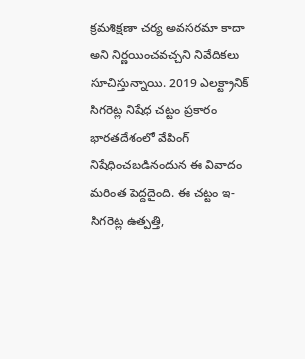క్రమశిక్షణా చర్య అవసరమా కాదా అని నిర్ణయించవచ్చని నివేదికలు సూచిస్తున్నాయి. 2019 ఎలక్ట్రానిక్ సిగరెట్ల నిషేధ చట్టం ప్రకారం భారతదేశంలో వేపింగ్ నిషేధించబడినందున ఈ వివాదం మరింత పెద్దదైంది. ఈ చట్టం ఇ-సిగరెట్ల ఉత్పత్తి,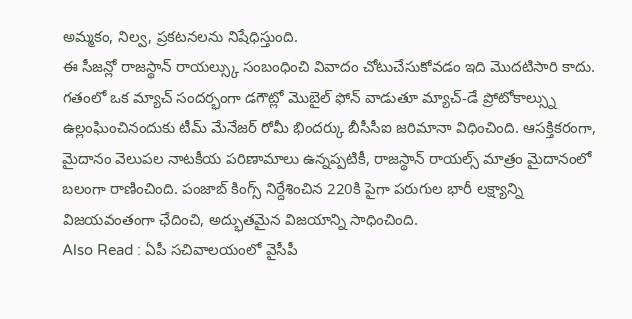అమ్మకం, నిల్వ, ప్రకటనలను నిషేధిస్తుంది.
ఈ సీజన్లో రాజస్థాన్ రాయల్స్కు సంబంధించి వివాదం చోటుచేసుకోవడం ఇది మొదటిసారి కాదు. గతంలో ఒక మ్యాచ్ సందర్భంగా డగౌట్లో మొబైల్ ఫోన్ వాడుతూ మ్యాచ్-డే ప్రోటోకాల్స్ను ఉల్లంఘించినందుకు టీమ్ మేనేజర్ రోమీ భిందర్కు బీసీసీఐ జరిమానా విధించింది. ఆసక్తికరంగా, మైదానం వెలుపల నాటకీయ పరిణామాలు ఉన్నప్పటికీ, రాజస్థాన్ రాయల్స్ మాత్రం మైదానంలో బలంగా రాణించింది. పంజాబ్ కింగ్స్ నిర్దేశించిన 220కి పైగా పరుగుల భారీ లక్ష్యాన్ని విజయవంతంగా ఛేదించి, అద్భుతమైన విజయాన్ని సాధించింది.
Also Read : ఏపీ సచివాలయంలో వైసీపీ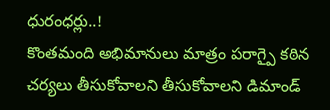ధురంధర్లు..!
కొంతమంది అభిమానులు మాత్రం పరాగ్పై కఠిన చర్యలు తీసుకోవాలని తీసుకోవాలని డిమాండ్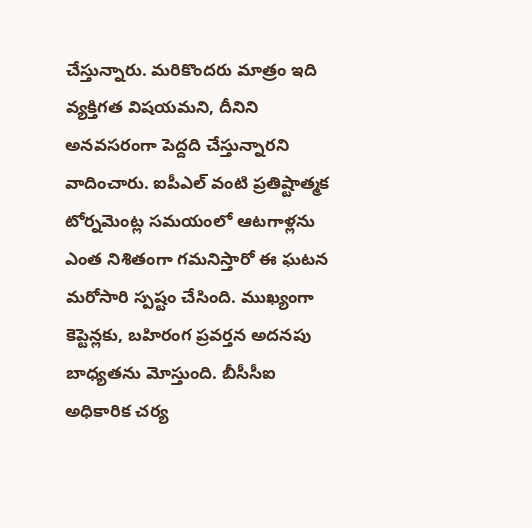చేస్తున్నారు. మరికొందరు మాత్రం ఇది వ్యక్తిగత విషయమని, దీనిని అనవసరంగా పెద్దది చేస్తున్నారని వాదించారు. ఐపీఎల్ వంటి ప్రతిష్టాత్మక టోర్నమెంట్ల సమయంలో ఆటగాళ్లను ఎంత నిశితంగా గమనిస్తారో ఈ ఘటన మరోసారి స్పష్టం చేసింది. ముఖ్యంగా కెప్టెన్లకు, బహిరంగ ప్రవర్తన అదనపు బాధ్యతను మోస్తుంది. బీసీసీఐ అధికారిక చర్య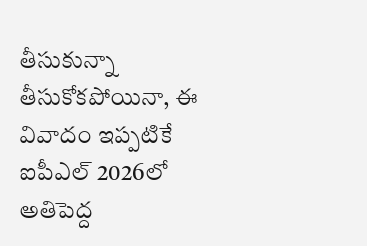తీసుకున్నా తీసుకోకపోయినా, ఈ వివాదం ఇప్పటికే ఐపీఎల్ 2026లో అతిపెద్ద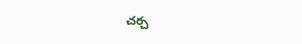చర్చ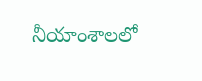నీయాంశాలలో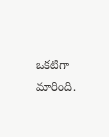ఒకటిగా మారింది.